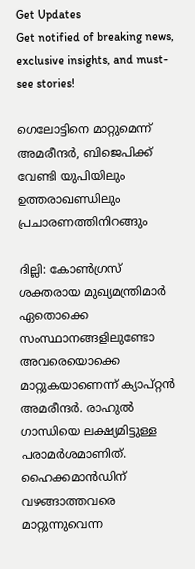Get Updates
Get notified of breaking news, exclusive insights, and must-see stories!

ഗെലോട്ടിനെ മാറ്റുമെന്ന് അമരീന്ദര്‍, ബിജെപിക്ക് വേണ്ടി യുപിയിലും ഉത്തരാഖണ്ഡിലും പ്രചാരണത്തിനിറങ്ങും

ദില്ലി: കോണ്‍ഗ്രസ് ശക്തരായ മുഖ്യമന്ത്രിമാര്‍ ഏതൊക്കെ സംസ്ഥാനങ്ങളിലുണ്ടോ അവരെയൊക്കെ മാറ്റുകയാണെന്ന് ക്യാപ്റ്റന്‍ അമരീന്ദര്‍. രാഹുല്‍ ഗാന്ധിയെ ലക്ഷ്യമിട്ടുള്ള പരാമര്‍ശമാണിത്. ഹൈക്കമാന്‍ഡിന് വഴങ്ങാത്തവരെ മാറ്റുന്നുവെന്ന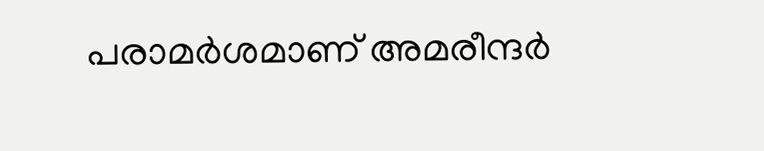പരാമര്‍ശമാണ് അമരീന്ദര്‍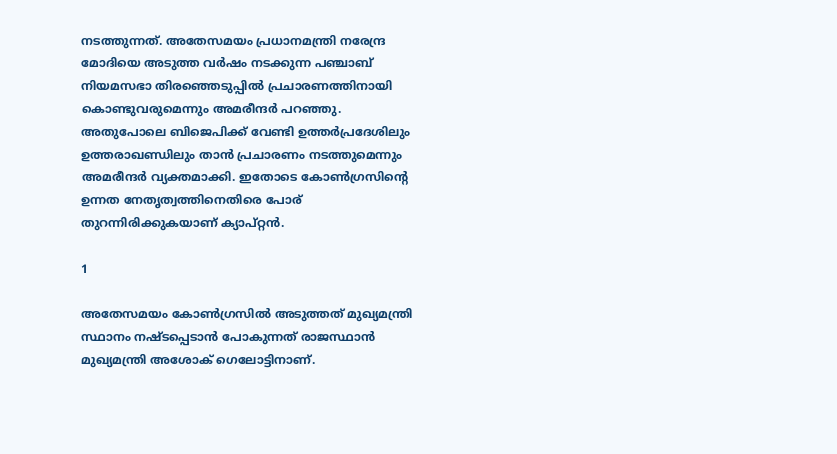നടത്തുന്നത്. അതേസമയം പ്രധാനമന്ത്രി നരേന്ദ്ര മോദിയെ അടുത്ത വര്‍ഷം നടക്കുന്ന പഞ്ചാബ് നിയമസഭാ തിരഞ്ഞെടുപ്പില്‍ പ്രചാരണത്തിനായി കൊണ്ടുവരുമെന്നും അമരീന്ദര്‍ പറഞ്ഞു. അതുപോലെ ബിജെപിക്ക് വേണ്ടി ഉത്തര്‍പ്രദേശിലും ഉത്തരാഖണ്ഡിലും താന്‍ പ്രചാരണം നടത്തുമെന്നും അമരീന്ദര്‍ വ്യക്തമാക്കി. ഇതോടെ കോണ്‍ഗ്രസിന്റെ ഉന്നത നേതൃത്വത്തിനെതിരെ പോര് തുറന്നിരിക്കുകയാണ് ക്യാപ്റ്റന്‍.

1

അതേസമയം കോണ്‍ഗ്രസില്‍ അടുത്തത് മുഖ്യമന്ത്രി സ്ഥാനം നഷ്ടപ്പെടാന്‍ പോകുന്നത് രാജസ്ഥാന്‍ മുഖ്യമന്ത്രി അശോക് ഗെലോട്ടിനാണ്.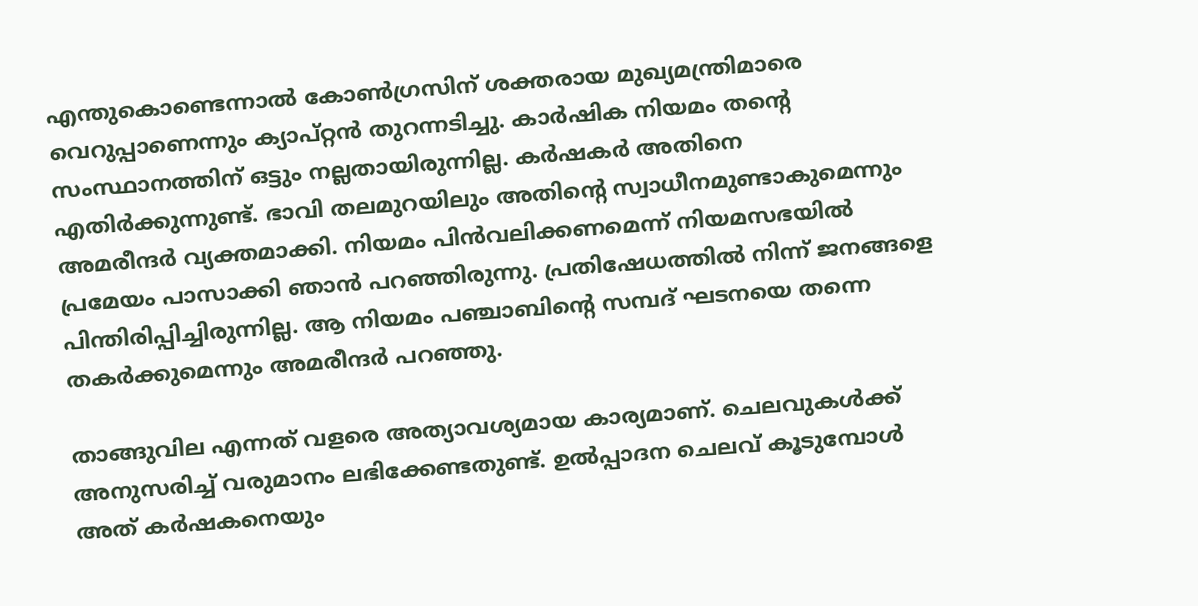എന്തുകൊണ്ടെന്നാല്‍ കോണ്‍ഗ്രസിന് ശക്തരായ മുഖ്യമന്ത്രിമാരെ വെറുപ്പാണെന്നും ക്യാപ്റ്റന്‍ തുറന്നടിച്ചു. കാര്‍ഷിക നിയമം തന്റെ സംസ്ഥാനത്തിന് ഒട്ടും നല്ലതായിരുന്നില്ല. കര്‍ഷകര്‍ അതിനെ എതിര്‍ക്കുന്നുണ്ട്. ഭാവി തലമുറയിലും അതിന്റെ സ്വാധീനമുണ്ടാകുമെന്നും അമരീന്ദര്‍ വ്യക്തമാക്കി. നിയമം പിന്‍വലിക്കണമെന്ന് നിയമസഭയില്‍ പ്രമേയം പാസാക്കി ഞാന്‍ പറഞ്ഞിരുന്നു. പ്രതിഷേധത്തില്‍ നിന്ന് ജനങ്ങളെ പിന്തിരിപ്പിച്ചിരുന്നില്ല. ആ നിയമം പഞ്ചാബിന്റെ സമ്പദ് ഘടനയെ തന്നെ തകര്‍ക്കുമെന്നും അമരീന്ദര്‍ പറഞ്ഞു.

താങ്ങുവില എന്നത് വളരെ അത്യാവശ്യമായ കാര്യമാണ്. ചെലവുകള്‍ക്ക് അനുസരിച്ച് വരുമാനം ലഭിക്കേണ്ടതുണ്ട്. ഉല്‍പ്പാദന ചെലവ് കൂടുമ്പോള്‍ അത് കര്‍ഷകനെയും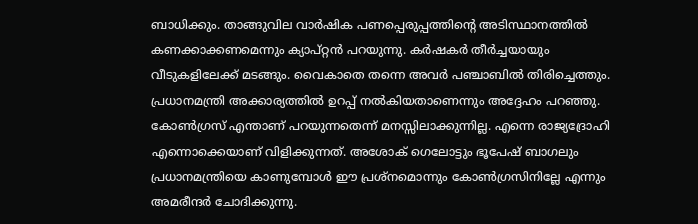ബാധിക്കും. താങ്ങുവില വാര്‍ഷിക പണപ്പെരുപ്പത്തിന്റെ അടിസ്ഥാനത്തില്‍ കണക്കാക്കണമെന്നും ക്യാപ്റ്റന്‍ പറയുന്നു. കര്‍ഷകര്‍ തീര്‍ച്ചയായും വീടുകളിലേക്ക് മടങ്ങും. വൈകാതെ തന്നെ അവര്‍ പഞ്ചാബില്‍ തിരിച്ചെത്തും. പ്രധാനമന്ത്രി അക്കാര്യത്തില്‍ ഉറപ്പ് നല്‍കിയതാണെന്നും അദ്ദേഹം പറഞ്ഞു. കോണ്‍ഗ്രസ് എന്താണ് പറയുന്നതെന്ന് മനസ്സിലാക്കുന്നില്ല. എന്നെ രാജ്യദ്രോഹി എന്നൊക്കെയാണ് വിളിക്കുന്നത്. അശോക് ഗെലോട്ടും ഭൂപേഷ് ബാഗലും പ്രധാനമന്ത്രിയെ കാണുമ്പോള്‍ ഈ പ്രശ്‌നമൊന്നും കോണ്‍ഗ്രസിനില്ലേ എന്നും അമരീന്ദര്‍ ചോദിക്കുന്നു.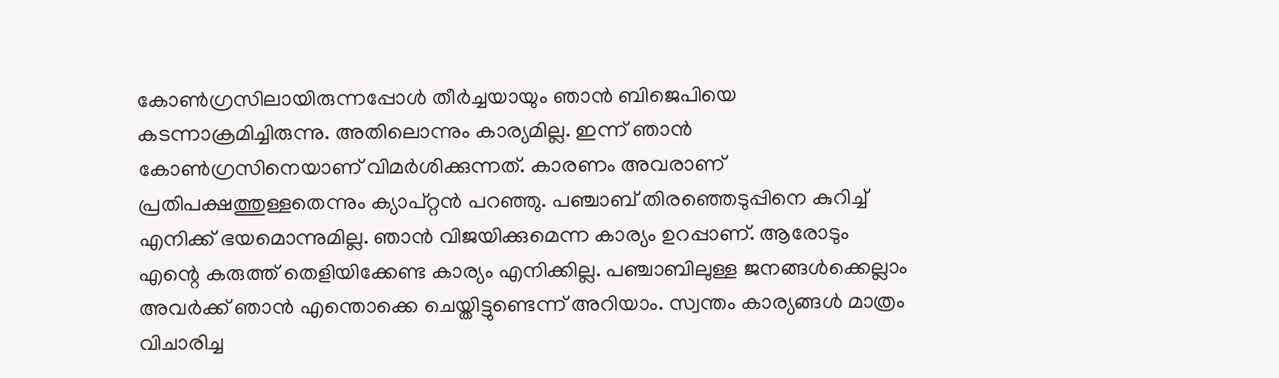കോണ്‍ഗ്രസിലായിരുന്നപ്പോള്‍ തീര്‍ച്ചയായും ഞാന്‍ ബിജെപിയെ കടന്നാക്രമിച്ചിരുന്നു. അതിലൊന്നും കാര്യമില്ല. ഇന്ന് ഞാന്‍ കോണ്‍ഗ്രസിനെയാണ് വിമര്‍ശിക്കുന്നത്. കാരണം അവരാണ് പ്രതിപക്ഷത്തുള്ളതെന്നും ക്യാപ്റ്റന്‍ പറഞ്ഞു. പഞ്ചാബ് തിരഞ്ഞെടുപ്പിനെ കുറിച്ച് എനിക്ക് ഭയമൊന്നുമില്ല. ഞാന്‍ വിജയിക്കുമെന്ന കാര്യം ഉറപ്പാണ്. ആരോടും എന്റെ കരുത്ത് തെളിയിക്കേണ്ട കാര്യം എനിക്കില്ല. പഞ്ചാബിലുള്ള ജനങ്ങള്‍ക്കെല്ലാം അവര്‍ക്ക് ഞാന്‍ എന്തൊക്കെ ചെയ്തിട്ടുണ്ടെന്ന് അറിയാം. സ്വന്തം കാര്യങ്ങള്‍ മാത്രം വിചാരിച്ച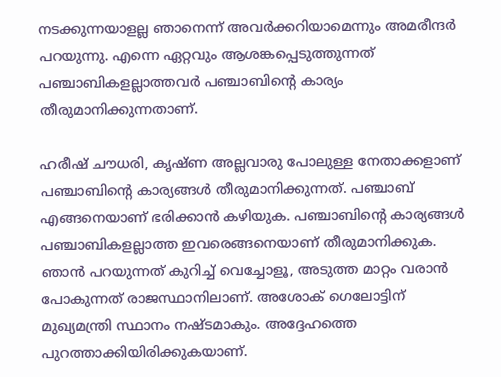നടക്കുന്നയാളല്ല ഞാനെന്ന് അവര്‍ക്കറിയാമെന്നും അമരീന്ദര്‍ പറയുന്നു. എന്നെ ഏറ്റവും ആശങ്കപ്പെടുത്തുന്നത് പഞ്ചാബികളല്ലാത്തവര്‍ പഞ്ചാബിന്റെ കാര്യം തീരുമാനിക്കുന്നതാണ്.

ഹരീഷ് ചൗധരി, കൃഷ്ണ അല്ലവാരു പോലുള്ള നേതാക്കളാണ് പഞ്ചാബിന്റെ കാര്യങ്ങള്‍ തീരുമാനിക്കുന്നത്. പഞ്ചാബ് എങ്ങനെയാണ് ഭരിക്കാന്‍ കഴിയുക. പഞ്ചാബിന്റെ കാര്യങ്ങള്‍ പഞ്ചാബികളല്ലാത്ത ഇവരെങ്ങനെയാണ് തീരുമാനിക്കുക. ഞാന്‍ പറയുന്നത് കുറിച്ച് വെച്ചോളൂ, അടുത്ത മാറ്റം വരാന്‍ പോകുന്നത് രാജസ്ഥാനിലാണ്. അശോക് ഗെലോട്ടിന് മുഖ്യമന്ത്രി സ്ഥാനം നഷ്ടമാകും. അദ്ദേഹത്തെ പുറത്താക്കിയിരിക്കുകയാണ്.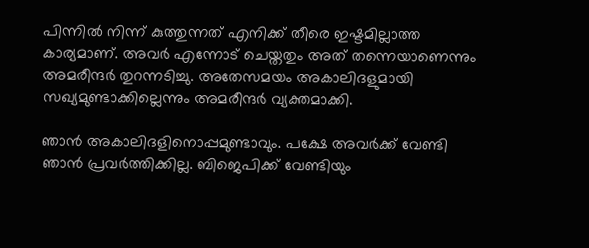പിന്നില്‍ നിന്ന് കുത്തുന്നത് എനിക്ക് തീരെ ഇഷ്ടമില്ലാത്ത കാര്യമാണ്. അവര്‍ എന്നോട് ചെയ്തതും അത് തന്നെയാണെന്നും അമരീന്ദര്‍ തുറന്നടിച്ചു. അതേസമയം അകാലിദളുമായി സഖ്യമുണ്ടാക്കില്ലെന്നും അമരീന്ദര്‍ വ്യക്തമാക്കി.

ഞാന്‍ അകാലിദളിനൊപ്പമുണ്ടാവും. പക്ഷേ അവര്‍ക്ക് വേണ്ടി ഞാന്‍ പ്രവര്‍ത്തിക്കില്ല. ബിജെപിക്ക് വേണ്ടിയും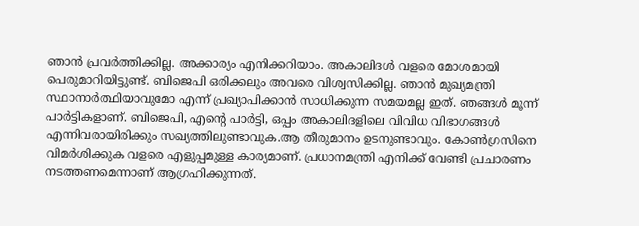ഞാന്‍ പ്രവര്‍ത്തിക്കില്ല. അക്കാര്യം എനിക്കറിയാം. അകാലിദള്‍ വളരെ മോശമായി പെരുമാറിയിട്ടുണ്ട്. ബിജെപി ഒരിക്കലും അവരെ വിശ്വസിക്കില്ല. ഞാന്‍ മുഖ്യമന്ത്രി സ്ഥാനാര്‍ത്ഥിയാവുമോ എന്ന് പ്രഖ്യാപിക്കാന്‍ സാധിക്കുന്ന സമയമല്ല ഇത്. ഞങ്ങള്‍ മൂന്ന് പാര്‍ട്ടികളാണ്. ബിജെപി, എന്റെ പാര്‍ട്ടി, ഒപ്പം അകാലിദളിലെ വിവിധ വിഭാഗങ്ങള്‍ എന്നിവരായിരിക്കും സഖ്യത്തിലുണ്ടാവുക.ആ തീരുമാനം ഉടനുണ്ടാവും. കോണ്‍ഗ്രസിനെ വിമര്‍ശിക്കുക വളരെ എളുപ്പമുള്ള കാര്യമാണ്. പ്രധാനമന്ത്രി എനിക്ക് വേണ്ടി പ്രചാരണം നടത്തണമെന്നാണ് ആഗ്രഹിക്കുന്നത്.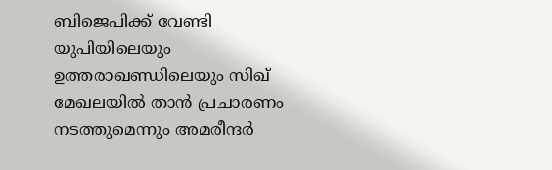ബിജെപിക്ക് വേണ്ടി യുപിയിലെയും ഉത്തരാഖണ്ഡിലെയും സിഖ് മേഖലയില്‍ താന്‍ പ്രചാരണം നടത്തുമെന്നും അമരീന്ദര്‍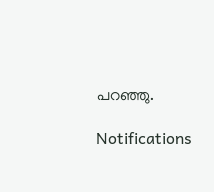പറഞ്ഞു.

Notifications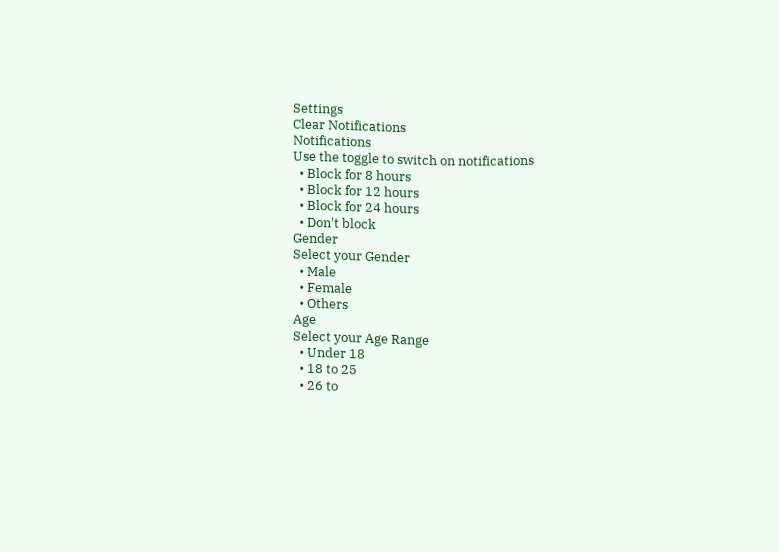Settings
Clear Notifications
Notifications
Use the toggle to switch on notifications
  • Block for 8 hours
  • Block for 12 hours
  • Block for 24 hours
  • Don't block
Gender
Select your Gender
  • Male
  • Female
  • Others
Age
Select your Age Range
  • Under 18
  • 18 to 25
  • 26 to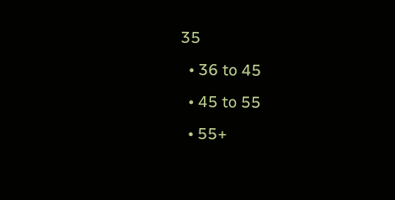35
  • 36 to 45
  • 45 to 55
  • 55+